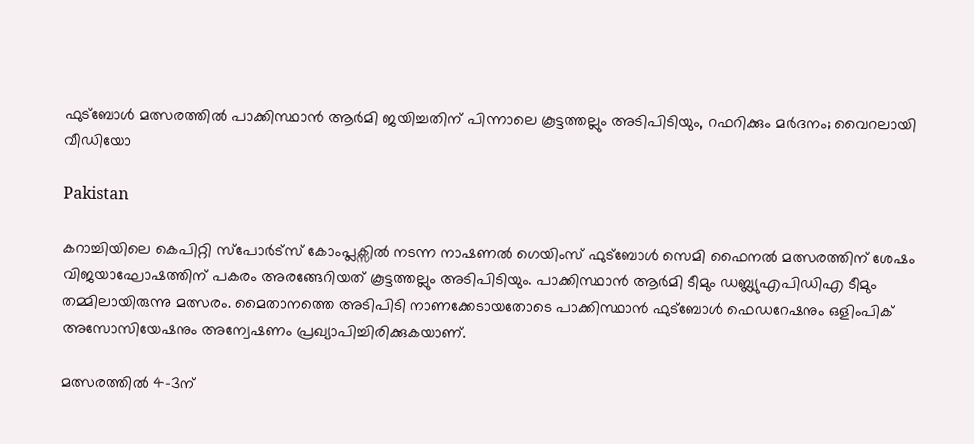ഫുട്ബോൾ മത്സരത്തിൽ പാക്കിസ്ഥാൻ ആർമി ജയിച്ചതിന് പിന്നാലെ കൂട്ടത്തല്ലും അടിപിടിയും, റഫറിക്കും മർദനം; വൈറലായി വീഡിയോ

Pakistan

കറാച്ചിയിലെ കെപിറ്റി സ്പോർട്സ് കോംപ്ലക്സിൽ നടന്ന നാഷണൽ ഗെയിംസ് ഫുട്ബോൾ സെമി ഫൈനൽ മത്സരത്തിന് ശേഷം വിജയാഘോഷത്തിന് പകരം അരങ്ങേറിയത് കൂട്ടത്തല്ലും അടിപിടിയും. പാക്കിസ്ഥാൻ ആർമി ടീമും ഡബ്ല്യുഎപിഡിഎ ടീമും തമ്മിലായിരുന്നു മത്സരം. മൈതാനത്തെ അടിപിടി നാണക്കേടായതോടെ പാക്കിസ്ഥാൻ ഫുട്ബോൾ ഫെഡറേഷനും ഒളിംപിക് അസോസിയേഷനും അന്വേഷണം പ്രഖ്യാപിച്ചിരിക്കുകയാണ്.

മത്സരത്തിൽ 4–3ന്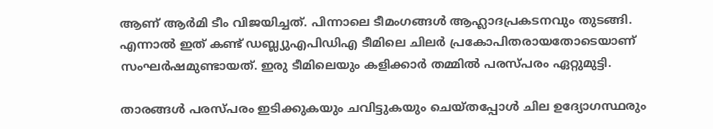ആണ് ആർമി ടീം വിജയിച്ചത്. പിന്നാലെ ടീമംഗങ്ങൾ ആഹ്ലാദപ്രകടനവും തുടങ്ങി. എന്നാൽ ഇത് കണ്ട് ഡബ്ല്യുഎപിഡിഎ ടീമിലെ ചിലർ പ്രകോപിതരായതോടെയാണ് സംഘർഷമുണ്ടായത്. ഇരു ടീമിലെയും കളിക്കാർ തമ്മിൽ പരസ്പരം ഏറ്റുമുട്ടി.

താരങ്ങൾ പരസ്പരം ഇടിക്കുകയും ചവിട്ടുകയും ചെയ്തപ്പോൾ ചില ഉദ്യോഗസ്ഥരും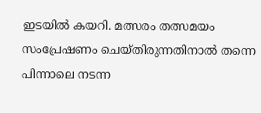ഇടയിൽ കയറി. മത്സരം തത്സമയം സംപ്രേഷണം ചെയ്തിരുന്നതിനാൽ തന്നെ പിന്നാലെ നടന്ന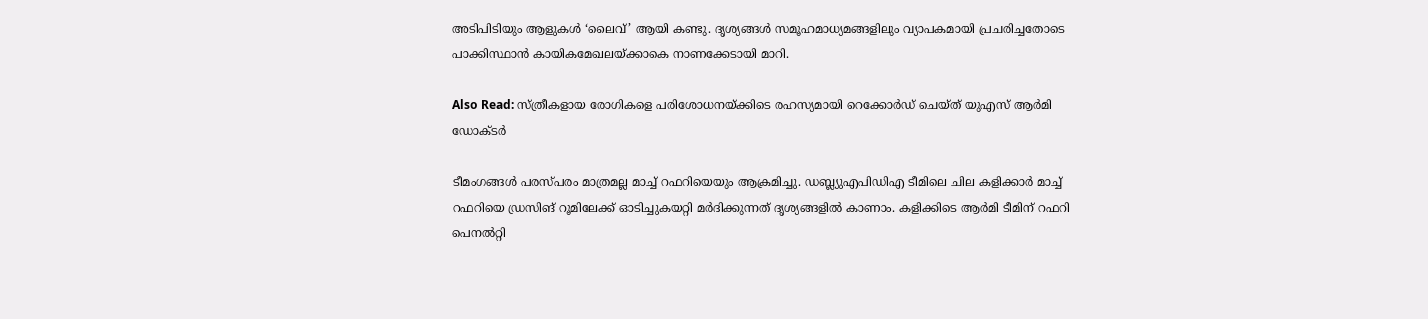അടിപിടിയും ആളുകൾ ‘ലൈവ്’ ആയി കണ്ടു. ദൃശ്യങ്ങൾ സമൂഹമാധ്യമങ്ങളിലും വ്യാപകമായി പ്രചരിച്ചതോടെ പാക്കിസ്ഥാൻ കായികമേഖലയ്ക്കാകെ നാണക്കേടായി മാറി.

Also Read: സ്ത്രീകളായ രോഗികളെ പരിശോധനയ്ക്കിടെ രഹസ്യമായി റെക്കോർഡ് ചെയ്ത് യുഎസ് ആർമി ഡോക്ടർ

ടീമംഗങ്ങൾ പരസ്പരം മാത്രമല്ല മാച്ച് റഫറിയെയും ആക്രമിച്ചു. ഡബ്ല്യുഎപിഡിഎ ടീമിലെ ചില കളിക്കാർ മാച്ച് റഫറിയെ ഡ്രസിങ് റൂമിലേക്ക് ഓടിച്ചുകയറ്റി മർദിക്കുന്നത് ദൃശ്യങ്ങളിൽ കാണാം. കളിക്കിടെ ആർമി ടീമിന് റഫറി പെനൽറ്റി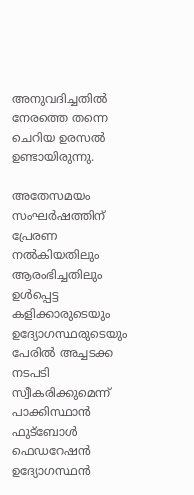അനുവദിച്ചതിൽ നേരത്തെ തന്നെ ചെറിയ ഉരസൽ ഉണ്ടായിരുന്നു.

അതേസമയം സംഘർഷത്തിന് പ്രേരണ നൽകിയതിലും ആരംഭിച്ചതിലും ഉൾപ്പെട്ട കളിക്കാരുടെയും ഉദ്യോഗസ്ഥരുടെയും പേരിൽ അച്ചടക്ക നടപടി സ്വീകരിക്കുമെന്ന് പാക്കിസ്ഥാൻ ഫുട്ബോൾ ഫെഡറേഷൻ ഉദ്യോഗസ്ഥൻ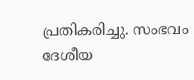പ്രതികരിച്ചു. സംഭവം ദേശീയ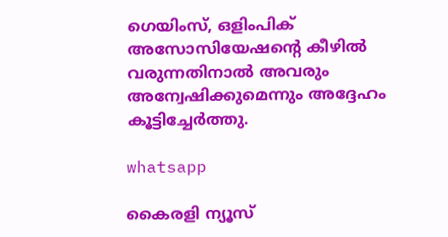ഗെയിംസ്, ഒളിംപിക് അസോസിയേഷന്റെ കീഴിൽ വരുന്നതിനാൽ അവരും അന്വേഷിക്കുമെന്നും അദ്ദേഹം കൂട്ടിച്ചേർത്തു.

whatsapp

കൈരളി ന്യൂസ്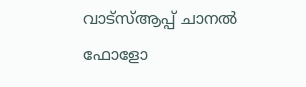വാട്‌സ്ആപ്പ് ചാനല്‍ ഫോളോ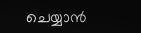ചെയ്യാന്‍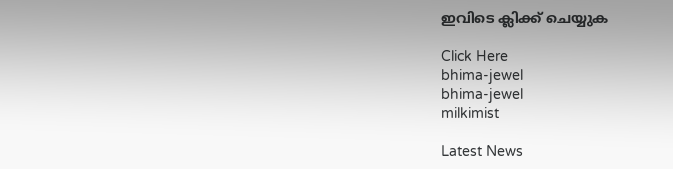ഇവിടെ ക്ലിക്ക് ചെയ്യുക

Click Here
bhima-jewel
bhima-jewel
milkimist

Latest News